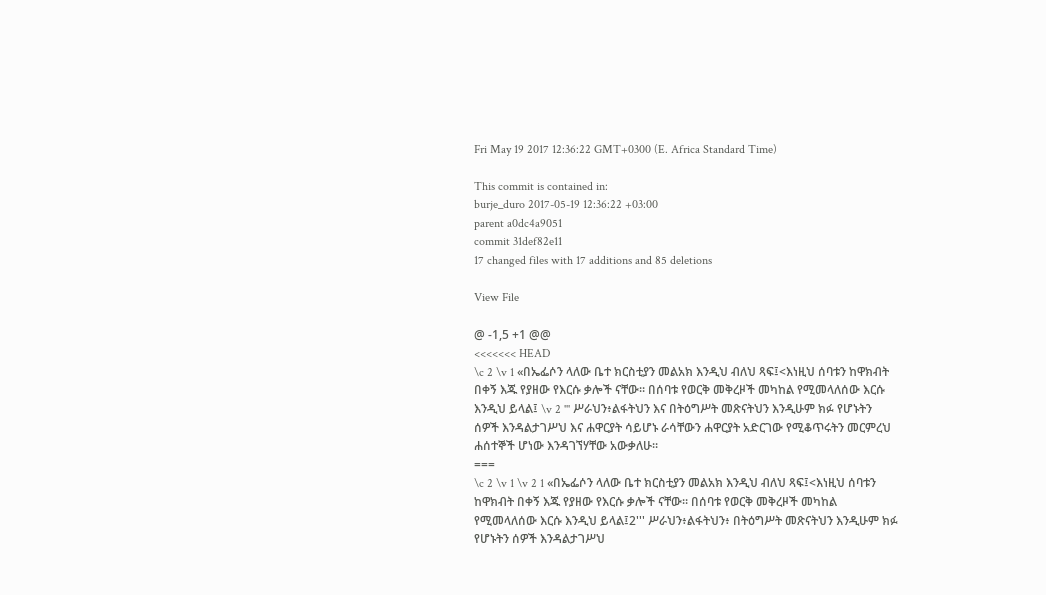Fri May 19 2017 12:36:22 GMT+0300 (E. Africa Standard Time)

This commit is contained in:
burje_duro 2017-05-19 12:36:22 +03:00
parent a0dc4a9051
commit 31def82e11
17 changed files with 17 additions and 85 deletions

View File

@ -1,5 +1 @@
<<<<<<< HEAD
\c 2 \v 1 «በኤፌሶን ላለው ቤተ ክርስቲያን መልአክ እንዲህ ብለህ ጻፍ፤<እነዚህ ሰባቱን ከዋክብት በቀኝ እጁ የያዘው የእርሱ ቃሎች ናቸው። በሰባቱ የወርቅ መቅረዞች መካከል የሚመላለሰው እርሱ እንዲህ ይላል፤ \v 2 ''' ሥራህን፥ልፋትህን እና በትዕግሥት መጽናትህን እንዲሁም ክፉ የሆኑትን ሰዎች እንዳልታገሥህ እና ሐዋርያት ሳይሆኑ ራሳቸውን ሐዋርያት አድርገው የሚቆጥሩትን መርምረህ ሐሰተኞች ሆነው እንዳገኘሃቸው አውቃለሁ።
===
\c 2 \v 1 \v 2 1 «በኤፌሶን ላለው ቤተ ክርስቲያን መልአክ እንዲህ ብለህ ጻፍ፤<እነዚህ ሰባቱን ከዋክብት በቀኝ እጁ የያዘው የእርሱ ቃሎች ናቸው። በሰባቱ የወርቅ መቅረዞች መካከል የሚመላለሰው እርሱ እንዲህ ይላል፤2''' ሥራህን፥ልፋትህን፥ በትዕግሥት መጽናትህን እንዲሁም ክፉ የሆኑትን ሰዎች እንዳልታገሥህ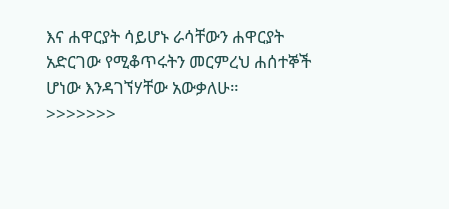እና ሐዋርያት ሳይሆኑ ራሳቸውን ሐዋርያት አድርገው የሚቆጥሩትን መርምረህ ሐሰተኞች ሆነው እንዳገኘሃቸው አውቃለሁ።
>>>>>>>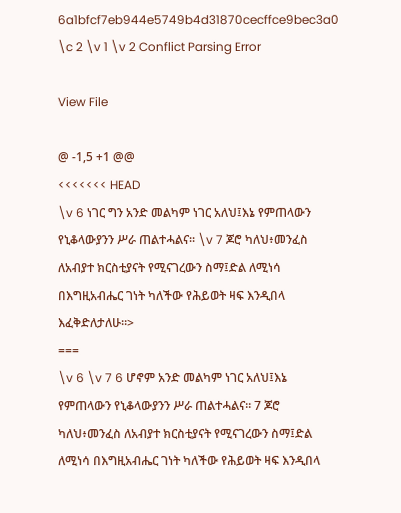6a1bfcf7eb944e5749b4d31870cecffce9bec3a0
\c 2 \v 1 \v 2 Conflict Parsing Error

View File

@ -1,5 +1 @@
<<<<<<< HEAD
\v 6 ነገር ግን አንድ መልካም ነገር አለህ፤እኔ የምጠላውን የኒቆላውያንን ሥራ ጠልተሓልና። \v 7 ጆሮ ካለህ፥መንፈስ ለአብያተ ክርስቲያናት የሚናገረውን ስማ፤ድል ለሚነሳ በእግዚአብሔር ገነት ካለችው የሕይወት ዛፍ እንዲበላ እፈቅድለታለሁ።>
===
\v 6 \v 7 6 ሆኖም አንድ መልካም ነገር አለህ፤እኔ የምጠላውን የኒቆላውያንን ሥራ ጠልተሓልና። 7 ጆሮ ካለህ፥መንፈስ ለአብያተ ክርስቲያናት የሚናገረውን ስማ፤ድል ለሚነሳ በእግዚአብሔር ገነት ካለችው የሕይወት ዛፍ እንዲበላ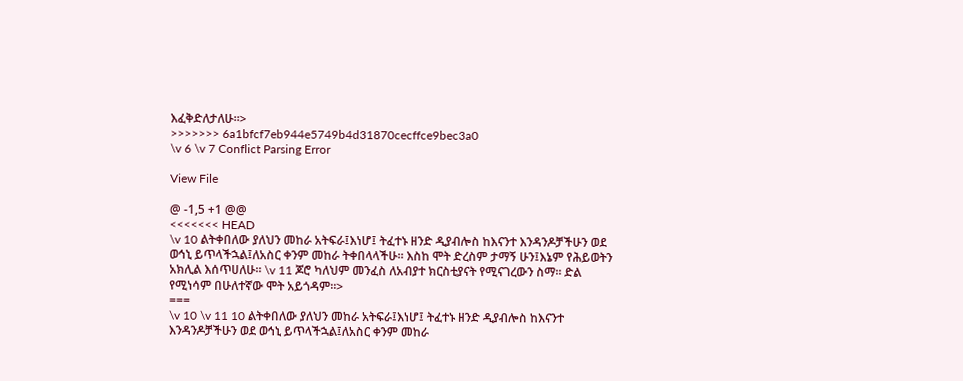እፈቅድለታለሁ።>
>>>>>>> 6a1bfcf7eb944e5749b4d31870cecffce9bec3a0
\v 6 \v 7 Conflict Parsing Error

View File

@ -1,5 +1 @@
<<<<<<< HEAD
\v 10 ልትቀበለው ያለህን መከራ አትፍራ፤እነሆ፤ ትፈተኑ ዘንድ ዲያብሎስ ከእናንተ እንዳንዶቻችሁን ወደ ወኅኒ ይጥላችኋል፤ለአስር ቀንም መከራ ትቀበላላችሁ። እስከ ሞት ድረስም ታማኝ ሁን፤እኔም የሕይወትን አክሊል እሰጥሀለሁ። \v 11 ጆሮ ካለህም መንፈስ ለአብያተ ክርስቲያናት የሚናገረውን ስማ። ድል የሚነሳም በሁለተኛው ሞት አይጎዳም።>
===
\v 10 \v 11 10 ልትቀበለው ያለህን መከራ አትፍራ፤እነሆ፤ ትፈተኑ ዘንድ ዲያብሎስ ከእናንተ እንዳንዶቻችሁን ወደ ወኅኒ ይጥላችኋል፤ለአስር ቀንም መከራ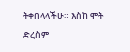ትቀበላላችሁ። እስከ ሞት ድረስም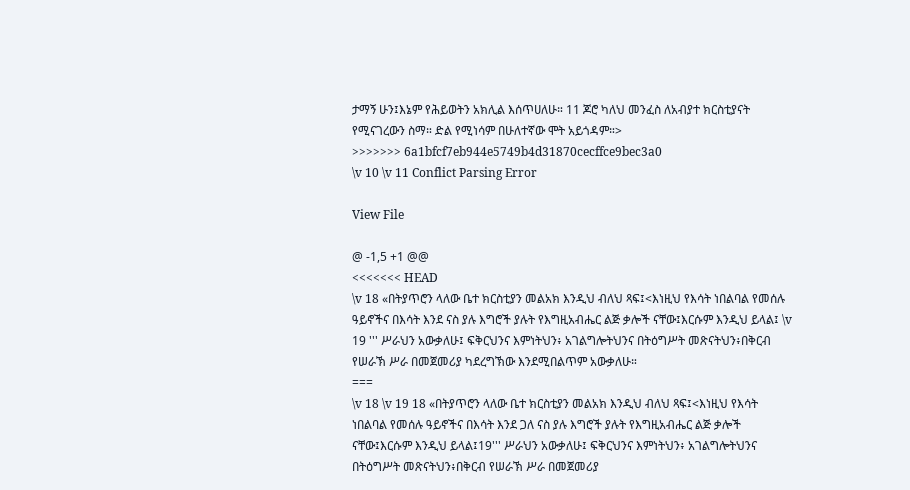ታማኝ ሁን፤እኔም የሕይወትን አክሊል እሰጥሀለሁ። 11 ጆሮ ካለህ መንፈስ ለአብያተ ክርስቲያናት የሚናገረውን ስማ። ድል የሚነሳም በሁለተኛው ሞት አይጎዳም።>
>>>>>>> 6a1bfcf7eb944e5749b4d31870cecffce9bec3a0
\v 10 \v 11 Conflict Parsing Error

View File

@ -1,5 +1 @@
<<<<<<< HEAD
\v 18 «በትያጥሮን ላለው ቤተ ክርስቲያን መልአክ እንዲህ ብለህ ጻፍ፤<እነዚህ የእሳት ነበልባል የመሰሉ ዓይኖችና በእሳት እንደ ናስ ያሉ እግሮች ያሉት የእግዚአብሔር ልጅ ቃሎች ናቸው፤እርሱም እንዲህ ይላል፤ \v 19 ''' ሥራህን አውቃለሁ፤ ፍቅርህንና እምነትህን፥ አገልግሎትህንና በትዕግሥት መጽናትህን፥በቅርብ የሠራኽ ሥራ በመጀመሪያ ካደረግኽው እንደሚበልጥም አውቃለሁ።
===
\v 18 \v 19 18 «በትያጥሮን ላለው ቤተ ክርስቲያን መልአክ እንዲህ ብለህ ጻፍ፤<እነዚህ የእሳት ነበልባል የመሰሉ ዓይኖችና በእሳት እንደ ጋለ ናስ ያሉ እግሮች ያሉት የእግዚአብሔር ልጅ ቃሎች ናቸው፤እርሱም እንዲህ ይላል፤19''' ሥራህን አውቃለሁ፤ ፍቅርህንና እምነትህን፥ አገልግሎትህንና በትዕግሥት መጽናትህን፥በቅርብ የሠራኽ ሥራ በመጀመሪያ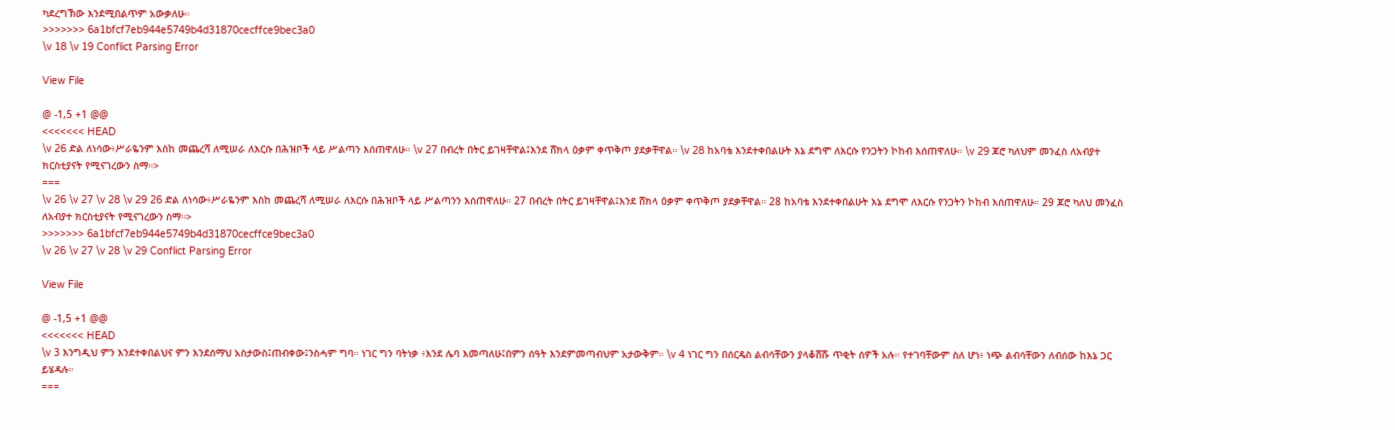ካደረግኽው እንደሚበልጥም አውቃለሁ።
>>>>>>> 6a1bfcf7eb944e5749b4d31870cecffce9bec3a0
\v 18 \v 19 Conflict Parsing Error

View File

@ -1,5 +1 @@
<<<<<<< HEAD
\v 26 ድል ለነሳው፥ሥራዬንም እስከ መጨረሻ ለሚሠራ ለእርሱ በሕዝቦች ላይ ሥልጣን እሰጠዋለሁ። \v 27 በብረት በትር ይገዛቸዋል፤እንደ ሸክላ ዕቃም ቀጥቅጦ ያደቃቸዋል። \v 28 ከአባቴ እንደተቀበልሁት እኔ ደግሞ ለእርሱ የንጋትን ኮከብ እሰጠዋለሁ። \v 29 ጆሮ ካለህም መንፈስ ለአብያተ ክርስቲያናት የሚናገረውን ስማ።>
===
\v 26 \v 27 \v 28 \v 29 26 ድል ለነሳው፥ሥራዬንም እስከ መጨረሻ ለሚሠራ ለእርሱ በሕዝቦች ላይ ሥልጣንን እሰጠዋለሁ። 27 በብረት በትር ይገዛቸዋል፤እንደ ሸክላ ዕቃም ቀጥቅጦ ያደቃቸዋል። 28 ከአባቴ እንደተቀበልሁት እኔ ደግሞ ለእርሱ የንጋትን ኮከብ እሰጠዋለሁ። 29 ጆሮ ካለህ መንፈስ ለአብያተ ክርስቲያናት የሚናገረውን ስማ።>
>>>>>>> 6a1bfcf7eb944e5749b4d31870cecffce9bec3a0
\v 26 \v 27 \v 28 \v 29 Conflict Parsing Error

View File

@ -1,5 +1 @@
<<<<<<< HEAD
\v 3 እንግዲህ ምን እንደተቀበልህና ምን እንደሰማህ አስታውስ፤ጠብቀው፤ንስሓም ግባ። ነገር ግን ባትነቃ ፥እንደ ሌባ እመጣለሁ፤በምን ሰዓት እንደምመጣብህም አታውቅም። \v 4 ነገር ግን በሰርዴስ ልብሳቸውን ያላቆሸሹ ጥቂት ሰዎች አሉ። የተገባቸውም ስለ ሆነ፥ ነጭ ልብሳቸውን ለብሰው ከእኔ ጋር ይሄዳሉ።
===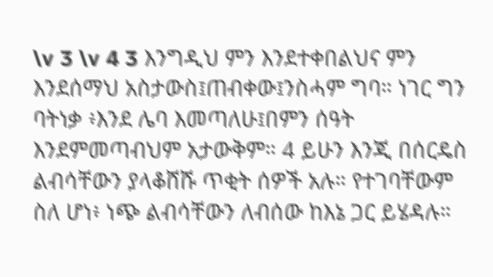\v 3 \v 4 3 እንግዲህ ምን እንደተቀበልህና ምን እንደሰማህ አስታውስ፤ጠብቀው፤ንስሓም ግባ። ነገር ግን ባትነቃ ፥እንደ ሌባ እመጣለሁ፤በምን ሰዓት እንደምመጣብህም አታውቅም። 4 ይሁን እንጂ በሰርዴስ ልብሳቸውን ያላቆሸሹ ጥቂት ሰዎች አሉ። የተገባቸውም ስለ ሆነ፥ ነጭ ልብሳቸውን ለብሰው ከእኔ ጋር ይሄዳሉ።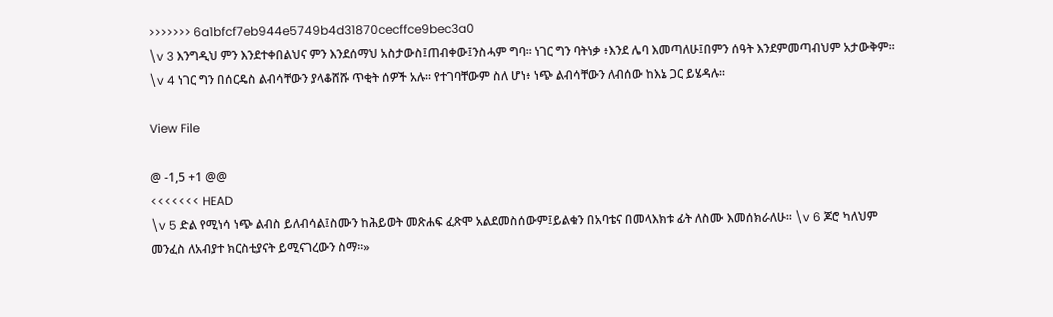>>>>>>> 6a1bfcf7eb944e5749b4d31870cecffce9bec3a0
\v 3 እንግዲህ ምን እንደተቀበልህና ምን እንደሰማህ አስታውስ፤ጠብቀው፤ንስሓም ግባ። ነገር ግን ባትነቃ ፥እንደ ሌባ እመጣለሁ፤በምን ሰዓት እንደምመጣብህም አታውቅም። \v 4 ነገር ግን በሰርዴስ ልብሳቸውን ያላቆሸሹ ጥቂት ሰዎች አሉ። የተገባቸውም ስለ ሆነ፥ ነጭ ልብሳቸውን ለብሰው ከእኔ ጋር ይሄዳሉ።

View File

@ -1,5 +1 @@
<<<<<<< HEAD
\v 5 ድል የሚነሳ ነጭ ልብስ ይለብሳል፤ስሙን ከሕይወት መጽሐፍ ፈጽሞ አልደመስሰውም፤ይልቁን በአባቴና በመላእክቱ ፊት ለስሙ እመሰክራለሁ። \v 6 ጆሮ ካለህም መንፈስ ለአብያተ ክርስቲያናት ይሚናገረውን ስማ።»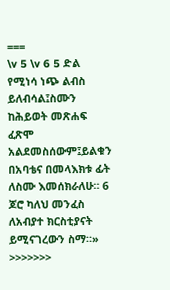===
\v 5 \v 6 5 ድል የሚነሳ ነጭ ልብስ ይለብሳል፤ስሙን ከሕይወት መጽሐፍ ፈጽሞ አልደመስሰውም፤ይልቁን በአባቴና በመላእክቱ ፊት ለስሙ እመሰክራለሁ። 6 ጆሮ ካለህ መንፈስ ለአብያተ ክርስቲያናት ይሚናገረውን ስማ።»
>>>>>>>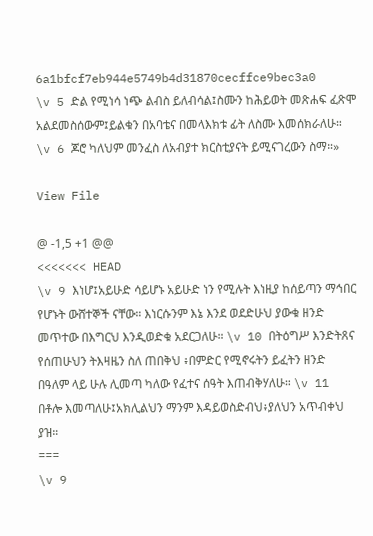6a1bfcf7eb944e5749b4d31870cecffce9bec3a0
\v 5 ድል የሚነሳ ነጭ ልብስ ይለብሳል፤ስሙን ከሕይወት መጽሐፍ ፈጽሞ አልደመስሰውም፤ይልቁን በአባቴና በመላእክቱ ፊት ለስሙ እመሰክራለሁ። \v 6 ጆሮ ካለህም መንፈስ ለአብያተ ክርስቲያናት ይሚናገረውን ስማ።»

View File

@ -1,5 +1 @@
<<<<<<< HEAD
\v 9 እነሆ፤አይሁድ ሳይሆኑ አይሁድ ነን የሚሉት እነዚያ ከሰይጣን ማኅበር የሆኑት ውሸተኞች ናቸው። እነርሱንም እኔ እንደ ወደድሁህ ያውቁ ዘንድ መጥተው በእግርህ እንዲወድቁ አደርጋለሁ። \v 10 በትዕግሥ እንድትጸና የሰጠሁህን ትእዛዜን ስለ ጠበቅህ ፥በምድር የሚኖሩትን ይፈትን ዘንድ በዓለም ላይ ሁሉ ሊመጣ ካለው የፈተና ሰዓት እጠብቅሃለሁ። \v 11 በቶሎ እመጣለሁ፤አክሊልህን ማንም እዳይወስድብህ፥ያለህን አጥብቀህ ያዝ።
===
\v 9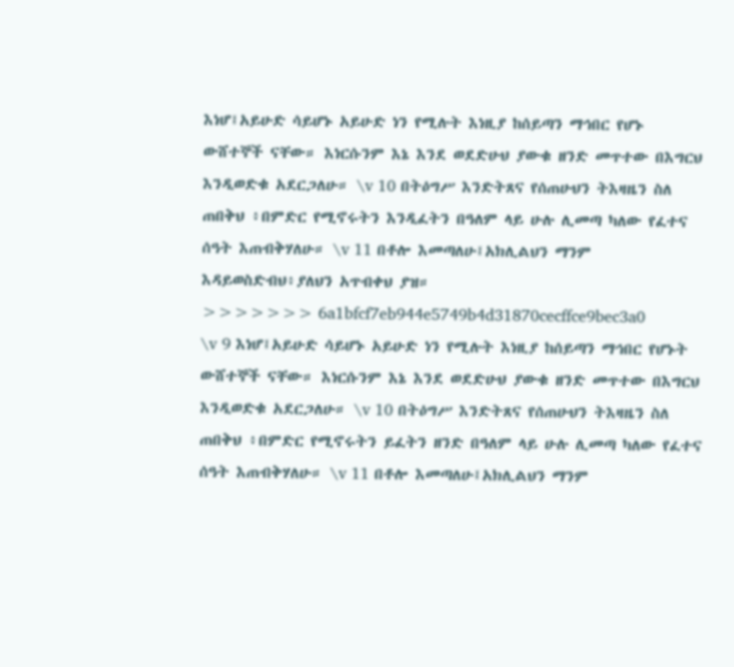እነሆ፤አይሁድ ሳይሆኑ አይሁድ ነን የሚሉት እነዚያ ከሰይጣን ማኅበር የሆኑ ውሸተኞች ናቸው። እነርሱንም እኔ እንደ ወደድሁህ ያውቁ ዘንድ መጥተው በእግርህ እንዲወድቁ አደርጋለሁ። \v 10 በትዕግሥ እንድትጸና የሰጠሁህን ትእዛዜን ስለ ጠበቅህ ፥በምድር የሚኖሩትን እንዲፈትን በዓለም ላይ ሁሉ ሊመጣ ካለው የፈተና ሰዓት እጠብቅሃለሁ። \v 11 በቶሎ እመጣለሁ፤አክሊልህን ማንም እዳይወስድብህ፥ያለህን አጥብቀህ ያዝ።
>>>>>>> 6a1bfcf7eb944e5749b4d31870cecffce9bec3a0
\v 9 እነሆ፤አይሁድ ሳይሆኑ አይሁድ ነን የሚሉት እነዚያ ከሰይጣን ማኅበር የሆኑት ውሸተኞች ናቸው። እነርሱንም እኔ እንደ ወደድሁህ ያውቁ ዘንድ መጥተው በእግርህ እንዲወድቁ አደርጋለሁ። \v 10 በትዕግሥ እንድትጸና የሰጠሁህን ትእዛዜን ስለ ጠበቅህ ፥በምድር የሚኖሩትን ይፈትን ዘንድ በዓለም ላይ ሁሉ ሊመጣ ካለው የፈተና ሰዓት እጠብቅሃለሁ። \v 11 በቶሎ እመጣለሁ፤አክሊልህን ማንም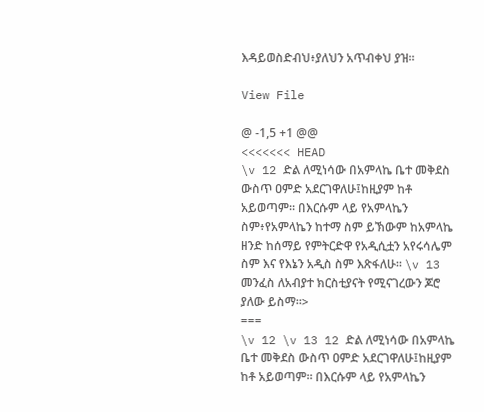እዳይወስድብህ፥ያለህን አጥብቀህ ያዝ።

View File

@ -1,5 +1 @@
<<<<<<< HEAD
\v 12 ድል ለሚነሳው በአምላኬ ቤተ መቅደስ ውስጥ ዐምድ አደርገዋለሁ፤ከዚያም ከቶ አይወጣም። በእርሱም ላይ የአምላኬን ስም፥የአምላኬን ከተማ ስም ይኽውም ከአምላኬ ዘንድ ከሰማይ የምትርድዋ የአዲሲቷን አየሩሳሌም ስም እና የእኔን አዲስ ስም እጽፋለሁ። \v 13 መንፈስ ለአብያተ ክርስቲያናት የሚናገረውን ጆሮ ያለው ይስማ።>
===
\v 12 \v 13 12 ድል ለሚነሳው በአምላኬ ቤተ መቅደስ ውስጥ ዐምድ አደርገዋለሁ፤ከዚያም ከቶ አይወጣም። በእርሱም ላይ የአምላኬን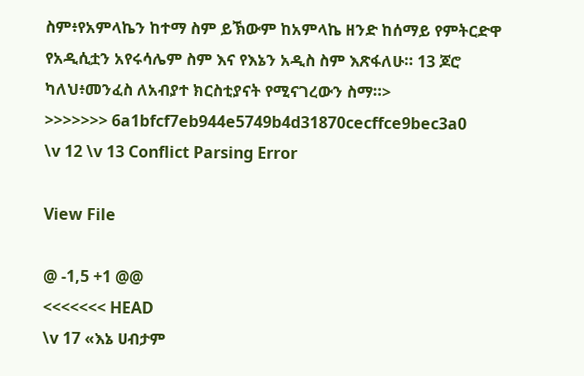ስም፥የአምላኬን ከተማ ስም ይኽውም ከአምላኬ ዘንድ ከሰማይ የምትርድዋ የአዲሲቷን አየሩሳሌም ስም እና የእኔን አዲስ ስም እጽፋለሁ። 13 ጆሮ ካለህ፥መንፈስ ለአብያተ ክርስቲያናት የሚናገረውን ስማ።>
>>>>>>> 6a1bfcf7eb944e5749b4d31870cecffce9bec3a0
\v 12 \v 13 Conflict Parsing Error

View File

@ -1,5 +1 @@
<<<<<<< HEAD
\v 17 «እኔ ሀብታም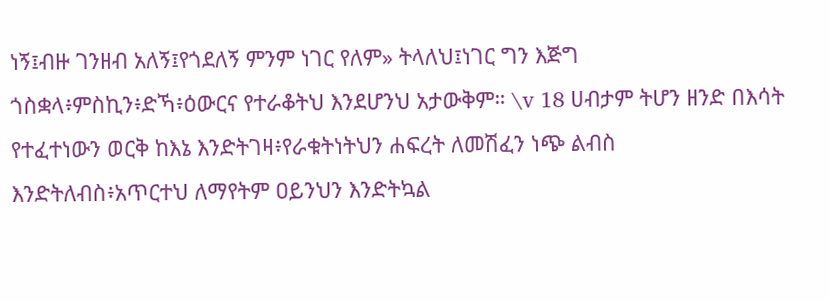ነኝ፤ብዙ ገንዘብ አለኝ፤የጎደለኝ ምንም ነገር የለም» ትላለህ፤ነገር ግን እጅግ ጎስቋላ፥ምስኪን፥ድኻ፥ዕውርና የተራቆትህ እንደሆንህ አታውቅም። \v 18 ሀብታም ትሆን ዘንድ በእሳት የተፈተነውን ወርቅ ከእኔ እንድትገዛ፥የራቁትነትህን ሐፍረት ለመሽፈን ነጭ ልብስ እንድትለብስ፥አጥርተህ ለማየትም ዐይንህን እንድትኳል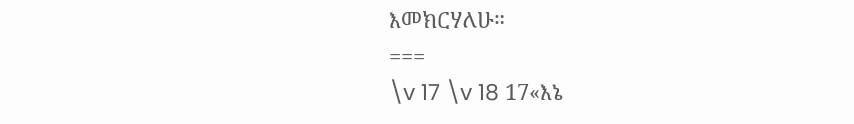እመክርሃለሁ።
===
\v 17 \v 18 17«እኔ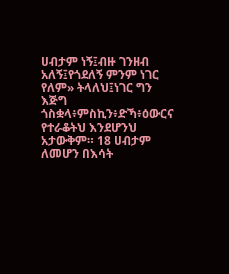ሀብታም ነኝ፤ብዙ ገንዘብ አለኝ፤የጎደለኝ ምንም ነገር የለም» ትላለህ፤ነገር ግን እጅግ ጎስቋላ፥ምስኪን፥ድኻ፥ዕውርና የተራቆትህ እንደሆንህ አታውቅም። 18 ሀብታም ለመሆን በእሳት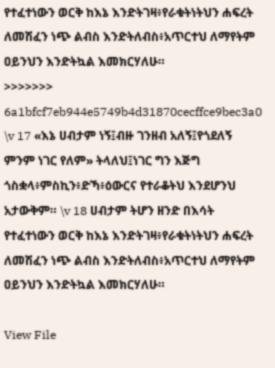የተፈተነውን ወርቅ ከእኔ እንድትገዛ፥የራቁትነትህን ሐፍረት ለመሽፈን ነጭ ልብስ እንድትለብስ፥አጥርተህ ለማየትም ዐይንህን እንድትኳል እመክርሃለሁ።
>>>>>>> 6a1bfcf7eb944e5749b4d31870cecffce9bec3a0
\v 17 «እኔ ሀብታም ነኝ፤ብዙ ገንዘብ አለኝ፤የጎደለኝ ምንም ነገር የለም» ትላለህ፤ነገር ግን እጅግ ጎስቋላ፥ምስኪን፥ድኻ፥ዕውርና የተራቆትህ እንደሆንህ አታውቅም። \v 18 ሀብታም ትሆን ዘንድ በእሳት የተፈተነውን ወርቅ ከእኔ እንድትገዛ፥የራቁትነትህን ሐፍረት ለመሽፈን ነጭ ልብስ እንድትለብስ፥አጥርተህ ለማየትም ዐይንህን እንድትኳል እመክርሃለሁ።

View File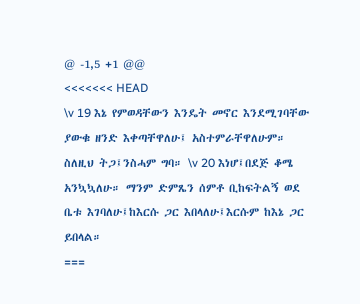@ -1,5 +1 @@
<<<<<<< HEAD
\v 19 እኔ የምወዳቸውን እንዴት መኖር እንደሚገባቸው ያውቁ ዘንድ እቀጣቸዋለሁ፤ አስተምራቸዋለሁም። ስለዚህ ትጋ፤ንስሓም ግባ። \v 20 እነሆ፤በደጅ ቆሜ አንኳኳለሁ። ማንም ድምጼን ሰምቶ ቢከፍትልኝ ወደ ቤቱ እገባለሁ፤ከእርሱ ጋር እበላለሁ፤እርሱም ከእኔ ጋር ይበላል።
===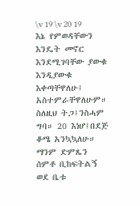\v 19 \v 20 19 እኔ የምወዳቸውን እንዴት መኖር እንደሚገባቸው ያውቁ እንዲያውቁ እቀጣቸዋለሁ፤ አስተምራቸዋለሁም። ስለዚህ ትጋ፤ንስሓም ግባ። 20 እነሆ፤በደጅ ቆሜ አንኳኳለሁ። ማንም ድምጼን ሰምቶ ቢከፍትልኝ ወደ ቤቱ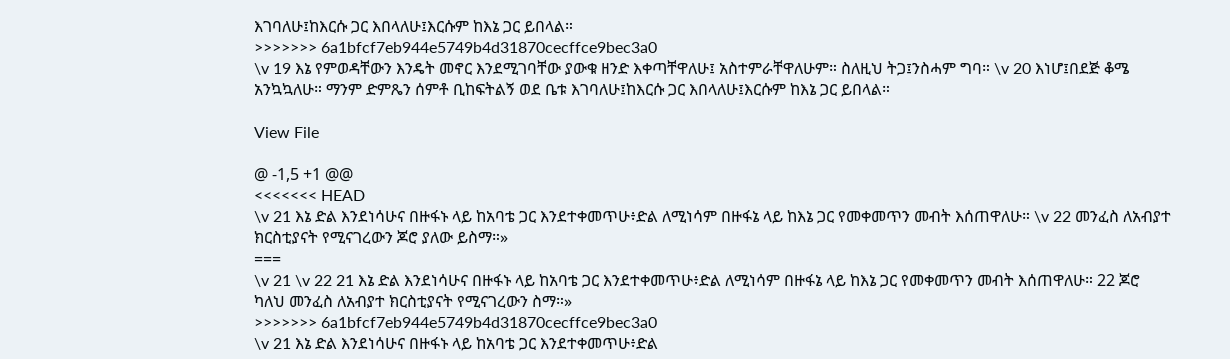እገባለሁ፤ከእርሱ ጋር እበላለሁ፤እርሱም ከእኔ ጋር ይበላል።
>>>>>>> 6a1bfcf7eb944e5749b4d31870cecffce9bec3a0
\v 19 እኔ የምወዳቸውን እንዴት መኖር እንደሚገባቸው ያውቁ ዘንድ እቀጣቸዋለሁ፤ አስተምራቸዋለሁም። ስለዚህ ትጋ፤ንስሓም ግባ። \v 20 እነሆ፤በደጅ ቆሜ አንኳኳለሁ። ማንም ድምጼን ሰምቶ ቢከፍትልኝ ወደ ቤቱ እገባለሁ፤ከእርሱ ጋር እበላለሁ፤እርሱም ከእኔ ጋር ይበላል።

View File

@ -1,5 +1 @@
<<<<<<< HEAD
\v 21 እኔ ድል እንደነሳሁና በዙፋኑ ላይ ከአባቴ ጋር እንደተቀመጥሁ፥ድል ለሚነሳም በዙፋኔ ላይ ከእኔ ጋር የመቀመጥን መብት እሰጠዋለሁ። \v 22 መንፈስ ለአብያተ ክርስቲያናት የሚናገረውን ጆሮ ያለው ይስማ።»
===
\v 21 \v 22 21 እኔ ድል እንደነሳሁና በዙፋኑ ላይ ከአባቴ ጋር እንደተቀመጥሁ፥ድል ለሚነሳም በዙፋኔ ላይ ከእኔ ጋር የመቀመጥን መብት እሰጠዋለሁ። 22 ጆሮ ካለህ መንፈስ ለአብያተ ክርስቲያናት የሚናገረውን ስማ።»
>>>>>>> 6a1bfcf7eb944e5749b4d31870cecffce9bec3a0
\v 21 እኔ ድል እንደነሳሁና በዙፋኑ ላይ ከአባቴ ጋር እንደተቀመጥሁ፥ድል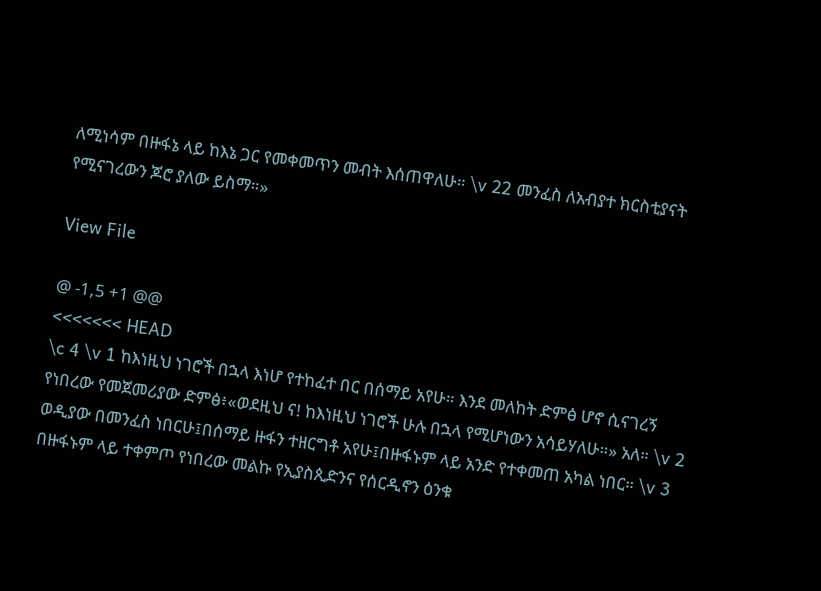ለሚነሳም በዙፋኔ ላይ ከእኔ ጋር የመቀመጥን መብት እሰጠዋለሁ። \v 22 መንፈስ ለአብያተ ክርስቲያናት የሚናገረውን ጆሮ ያለው ይስማ።»

View File

@ -1,5 +1 @@
<<<<<<< HEAD
\c 4 \v 1 ከእነዚህ ነገሮች በኋላ እነሆ የተከፈተ በር በሰማይ አየሁ። እንደ መለከት ድምፅ ሆኖ ሲናገረኝ የነበረው የመጀመሪያው ድምፅ፥«ወደዚህ ና! ከእነዚህ ነገሮች ሁሉ በኋላ የሚሆነውን አሳይሃለሁ።» አለ። \v 2 ወዲያው በመንፈስ ነበርሁ፤በሰማይ ዙፋን ተዘርግቶ አየሁ፤በዙፋኑም ላይ አንድ የተቀመጠ አካል ነበር። \v 3 በዙፋኑም ላይ ተቀምጦ የነበረው መልኩ የኢያስጲድንና የሰርዲኖን ዕንቁ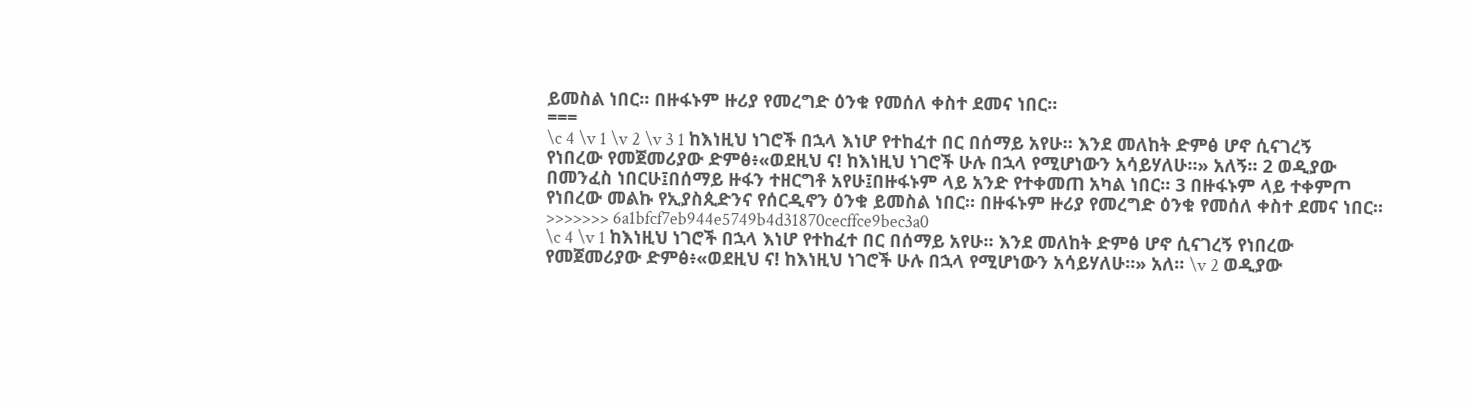ይመስል ነበር። በዙፋኑም ዙሪያ የመረግድ ዕንቁ የመሰለ ቀስተ ደመና ነበር።
===
\c 4 \v 1 \v 2 \v 3 1 ከእነዚህ ነገሮች በኋላ እነሆ የተከፈተ በር በሰማይ አየሁ። እንደ መለከት ድምፅ ሆኖ ሲናገረኝ የነበረው የመጀመሪያው ድምፅ፥«ወደዚህ ና! ከእነዚህ ነገሮች ሁሉ በኋላ የሚሆነውን አሳይሃለሁ።» አለኝ። 2 ወዲያው በመንፈስ ነበርሁ፤በሰማይ ዙፋን ተዘርግቶ አየሁ፤በዙፋኑም ላይ አንድ የተቀመጠ አካል ነበር። 3 በዙፋኑም ላይ ተቀምጦ የነበረው መልኩ የኢያስጲድንና የሰርዲኖን ዕንቁ ይመስል ነበር። በዙፋኑም ዙሪያ የመረግድ ዕንቁ የመሰለ ቀስተ ደመና ነበር።
>>>>>>> 6a1bfcf7eb944e5749b4d31870cecffce9bec3a0
\c 4 \v 1 ከእነዚህ ነገሮች በኋላ እነሆ የተከፈተ በር በሰማይ አየሁ። እንደ መለከት ድምፅ ሆኖ ሲናገረኝ የነበረው የመጀመሪያው ድምፅ፥«ወደዚህ ና! ከእነዚህ ነገሮች ሁሉ በኋላ የሚሆነውን አሳይሃለሁ።» አለ። \v 2 ወዲያው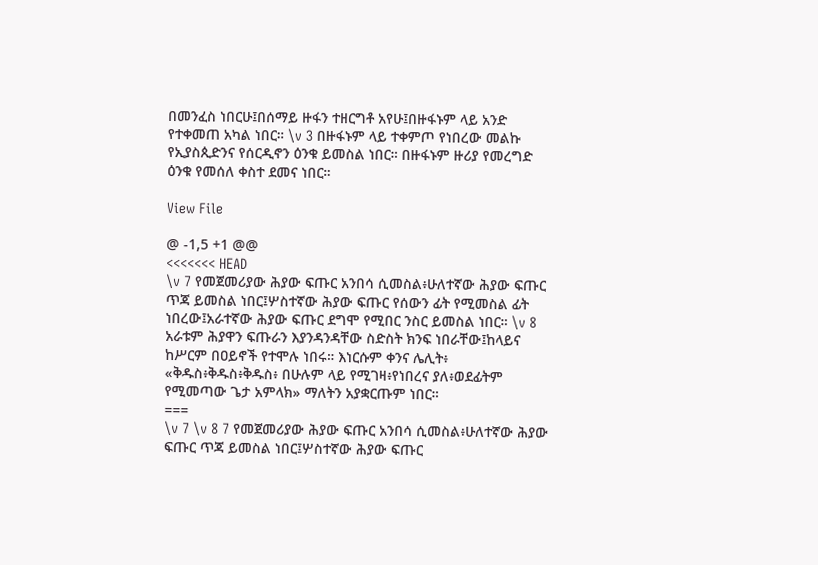በመንፈስ ነበርሁ፤በሰማይ ዙፋን ተዘርግቶ አየሁ፤በዙፋኑም ላይ አንድ የተቀመጠ አካል ነበር። \v 3 በዙፋኑም ላይ ተቀምጦ የነበረው መልኩ የኢያስጲድንና የሰርዲኖን ዕንቁ ይመስል ነበር። በዙፋኑም ዙሪያ የመረግድ ዕንቁ የመሰለ ቀስተ ደመና ነበር።

View File

@ -1,5 +1 @@
<<<<<<< HEAD
\v 7 የመጀመሪያው ሕያው ፍጡር አንበሳ ሲመስል፥ሁለተኛው ሕያው ፍጡር ጥጃ ይመስል ነበር፤ሦስተኛው ሕያው ፍጡር የሰውን ፊት የሚመስል ፊት ነበረው፤አራተኛው ሕያው ፍጡር ደግሞ የሚበር ንስር ይመስል ነበር። \v 8 አራቱም ሕያዋን ፍጡራን እያንዳንዳቸው ስድስት ክንፍ ነበራቸው፤ከላይና ከሥርም በዐይኖች የተሞሉ ነበሩ። እነርሱም ቀንና ሌሊት፥ «ቅዱስ፥ቅዱስ፥ቅዱስ፥ በሁሉም ላይ የሚገዛ፥የነበረና ያለ፥ወደፊትም የሚመጣው ጌታ አምላክ» ማለትን አያቋርጡም ነበር።
===
\v 7 \v 8 7 የመጀመሪያው ሕያው ፍጡር አንበሳ ሲመስል፥ሁለተኛው ሕያው ፍጡር ጥጃ ይመስል ነበር፤ሦስተኛው ሕያው ፍጡር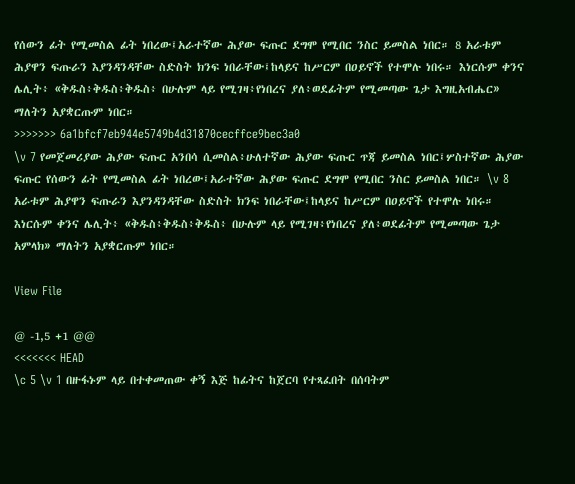የሰውን ፊት የሚመስል ፊት ነበረው፤አራተኛው ሕያው ፍጡር ደግሞ የሚበር ንስር ይመስል ነበር። 8 አራቱም ሕያዋን ፍጡራን እያንዳንዳቸው ስድስት ክንፍ ነበራቸው፤ከላይና ከሥርም በዐይኖች የተሞሉ ነበሩ። እነርሱም ቀንና ሌሊት፥ «ቅዱስ፥ቅዱስ፥ቅዱስ፥ በሁሉም ላይ የሚገዛ፥የነበረና ያለ፥ወደፊትም የሚመጣው ጌታ እግዚአብሔር» ማለትን አያቋርጡም ነበር።
>>>>>>> 6a1bfcf7eb944e5749b4d31870cecffce9bec3a0
\v 7 የመጀመሪያው ሕያው ፍጡር አንበሳ ሲመስል፥ሁለተኛው ሕያው ፍጡር ጥጃ ይመስል ነበር፤ሦስተኛው ሕያው ፍጡር የሰውን ፊት የሚመስል ፊት ነበረው፤አራተኛው ሕያው ፍጡር ደግሞ የሚበር ንስር ይመስል ነበር። \v 8 አራቱም ሕያዋን ፍጡራን እያንዳንዳቸው ስድስት ክንፍ ነበራቸው፤ከላይና ከሥርም በዐይኖች የተሞሉ ነበሩ። እነርሱም ቀንና ሌሊት፥ «ቅዱስ፥ቅዱስ፥ቅዱስ፥ በሁሉም ላይ የሚገዛ፥የነበረና ያለ፥ወደፊትም የሚመጣው ጌታ አምላክ» ማለትን አያቋርጡም ነበር።

View File

@ -1,5 +1 @@
<<<<<<< HEAD
\c 5 \v 1 በዙፋኑም ላይ በተቀመጠው ቀኝ እጅ ከፊትና ከጀርባ የተጻፈበት በሰባትም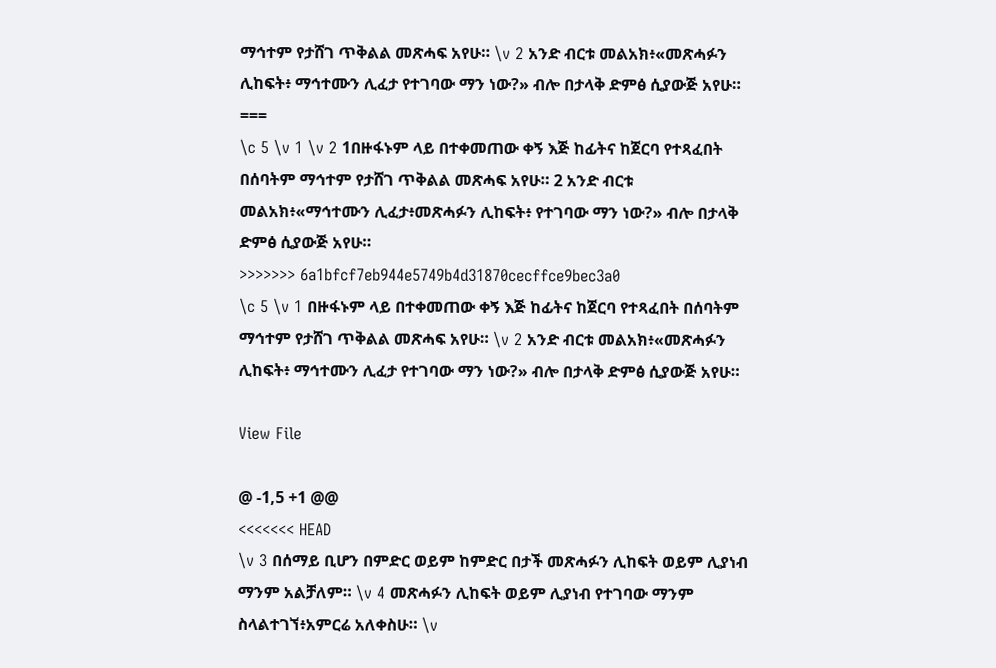ማኅተም የታሸገ ጥቅልል መጽሓፍ አየሁ። \v 2 አንድ ብርቱ መልአክ፥«መጽሓፉን ሊከፍት፥ ማኅተሙን ሊፈታ የተገባው ማን ነው?» ብሎ በታላቅ ድምፅ ሲያውጅ አየሁ።
===
\c 5 \v 1 \v 2 1በዙፋኑም ላይ በተቀመጠው ቀኝ እጅ ከፊትና ከጀርባ የተጻፈበት በሰባትም ማኅተም የታሸገ ጥቅልል መጽሓፍ አየሁ። 2 አንድ ብርቱ መልአክ፥«ማኅተሙን ሊፈታ፥መጽሓፉን ሊከፍት፥ የተገባው ማን ነው?» ብሎ በታላቅ ድምፅ ሲያውጅ አየሁ።
>>>>>>> 6a1bfcf7eb944e5749b4d31870cecffce9bec3a0
\c 5 \v 1 በዙፋኑም ላይ በተቀመጠው ቀኝ እጅ ከፊትና ከጀርባ የተጻፈበት በሰባትም ማኅተም የታሸገ ጥቅልል መጽሓፍ አየሁ። \v 2 አንድ ብርቱ መልአክ፥«መጽሓፉን ሊከፍት፥ ማኅተሙን ሊፈታ የተገባው ማን ነው?» ብሎ በታላቅ ድምፅ ሲያውጅ አየሁ።

View File

@ -1,5 +1 @@
<<<<<<< HEAD
\v 3 በሰማይ ቢሆን በምድር ወይም ከምድር በታች መጽሓፉን ሊከፍት ወይም ሊያነብ ማንም አልቻለም። \v 4 መጽሓፉን ሊከፍት ወይም ሊያነብ የተገባው ማንም ስላልተገኘ፥አምርሬ አለቀስሁ። \v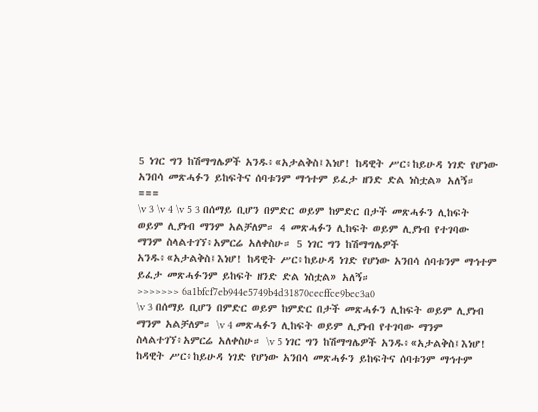5 ነገር ግን ከሽማግሌዎች አንዱ፥«አታልቅስ፤እነሆ! ከዳዊት ሥር፥ከይሁዳ ነገድ የሆነው አንበሳ መጽሓፉን ይከፍትና ሰባቱንም ማኅተም ይፈታ ዘንድ ድል ነስቷል» አለኝ።
===
\v 3 \v 4 \v 5 3 በሰማይ ቢሆን በምድር ወይም ከምድር በታች መጽሓፉን ሊከፍት ወይም ሊያነብ ማንም አልቻለም። 4 መጽሓፉን ሊከፍት ወይም ሊያነብ የተገባው ማንም ስላልተገኘ፥አምርሬ አለቀስሁ። 5 ነገር ግን ከሽማግሌዎች አንዱ፥«አታልቅስ፤እነሆ! ከዳዊት ሥር፥ከይሁዳ ነገድ የሆነው አንበሳ ሰባቱንም ማኅተም ይፈታ መጽሓፉንም ይከፍት ዘንድ ድል ነስቷል» አለኝ።
>>>>>>> 6a1bfcf7eb944e5749b4d31870cecffce9bec3a0
\v 3 በሰማይ ቢሆን በምድር ወይም ከምድር በታች መጽሓፉን ሊከፍት ወይም ሊያነብ ማንም አልቻለም። \v 4 መጽሓፉን ሊከፍት ወይም ሊያነብ የተገባው ማንም ስላልተገኘ፥አምርሬ አለቀስሁ። \v 5 ነገር ግን ከሽማግሌዎች አንዱ፥«አታልቅስ፤እነሆ! ከዳዊት ሥር፥ከይሁዳ ነገድ የሆነው አንበሳ መጽሓፉን ይከፍትና ሰባቱንም ማኅተም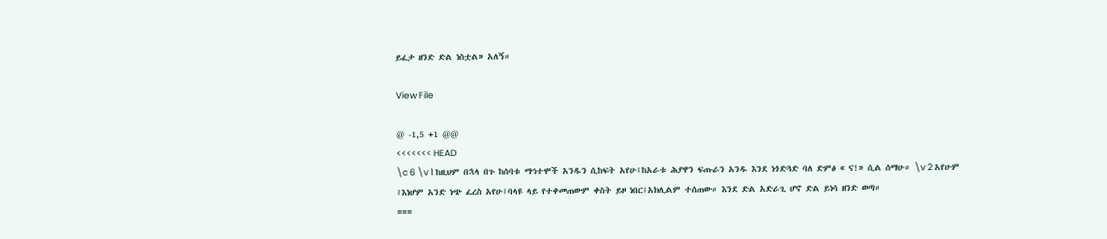ይፈታ ዘንድ ድል ነስቷል» አለኝ።

View File

@ -1,5 +1 @@
<<<<<<< HEAD
\c 6 \v 1 ከዚህም በኋላ በጉ ከሰባቱ ማኅተሞች አንዱን ሲከፍት አየሁ፤ከአራቱ ሕያዋን ፍጡራን አንዱ እንደ ነጎድጓድ ባለ ድምፅ « ና!» ሲል ሰማሁ። \v 2 አየሁም ፤እነሆም አንድ ነጭ ፈረስ አየሁ፤ባላዩ ላይ የተቀመጠውም ቀስት ይዞ ነበር፤አክሊልም ተሰጠው። እንደ ድል አድራጊ ሆኖ ድል ይነሳ ዘንድ ወጣ።
===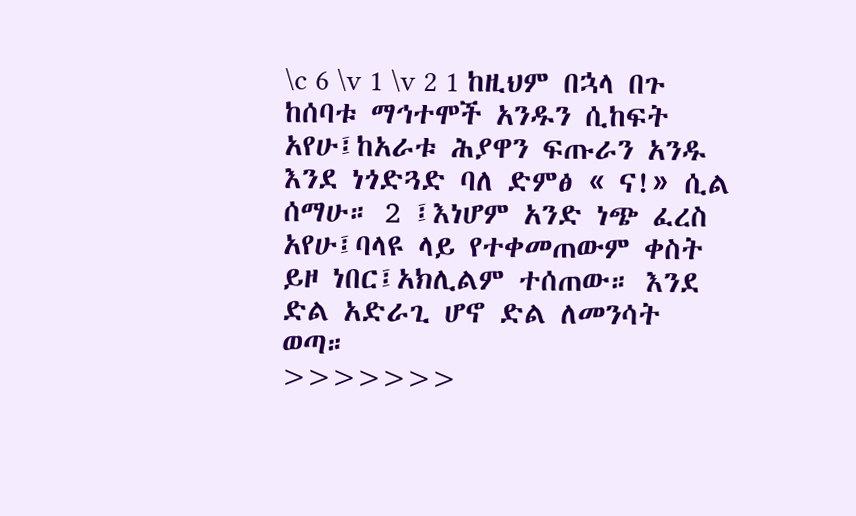\c 6 \v 1 \v 2 1 ከዚህም በኋላ በጉ ከሰባቱ ማኅተሞች አንዱን ሲከፍት አየሁ፤ከአራቱ ሕያዋን ፍጡራን አንዱ እንደ ነጎድጓድ ባለ ድምፅ « ና!» ሲል ሰማሁ። 2 ፤እነሆም አንድ ነጭ ፈረስ አየሁ፤ባላዩ ላይ የተቀመጠውም ቀስት ይዞ ነበር፤አክሊልም ተሰጠው። እንደ ድል አድራጊ ሆኖ ድል ለመንሳት ወጣ።
>>>>>>>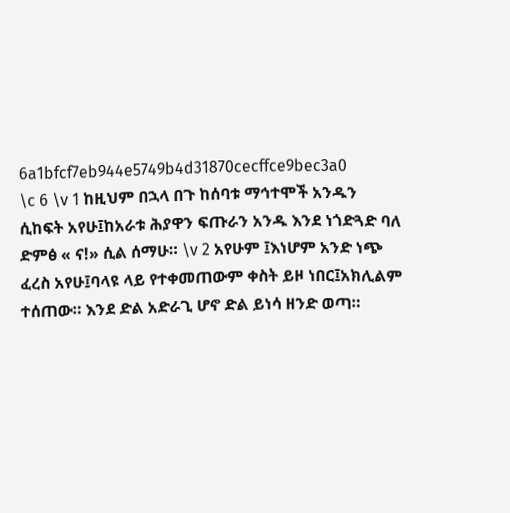6a1bfcf7eb944e5749b4d31870cecffce9bec3a0
\c 6 \v 1 ከዚህም በኋላ በጉ ከሰባቱ ማኅተሞች አንዱን ሲከፍት አየሁ፤ከአራቱ ሕያዋን ፍጡራን አንዱ እንደ ነጎድጓድ ባለ ድምፅ « ና!» ሲል ሰማሁ። \v 2 አየሁም ፤እነሆም አንድ ነጭ ፈረስ አየሁ፤ባላዩ ላይ የተቀመጠውም ቀስት ይዞ ነበር፤አክሊልም ተሰጠው። እንደ ድል አድራጊ ሆኖ ድል ይነሳ ዘንድ ወጣ።